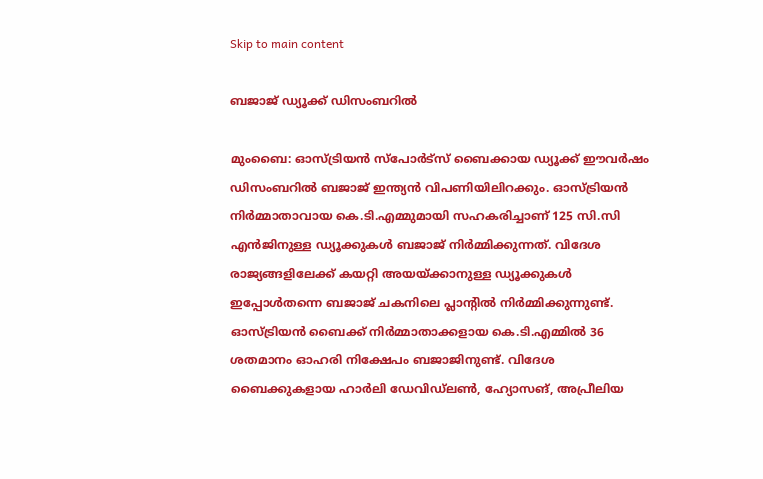Skip to main content

ബജാജ് ഡ്യൂക്ക് ഡിസംബറില്‍

മുംബൈ: ഓസ്ട്രിയന്‍ സ്‌പോര്‍ട്‌സ് ബൈക്കായ ഡ്യൂക്ക് ഈവര്‍ഷം ഡിസംബറില്‍ ബജാജ് ഇന്ത്യന്‍ വിപണിയിലിറക്കും. ഓസ്ട്രിയന്‍ നിര്‍മ്മാതാവായ കെ.ടി.എമ്മുമായി സഹകരിച്ചാണ് 125 സി.സി എന്‍ജിനുള്ള ഡ്യൂക്കുകള്‍ ബജാജ് നിര്‍മ്മിക്കുന്നത്. വിദേശ രാജ്യങ്ങളിലേക്ക് കയറ്റി അയയ്ക്കാനുള്ള ഡ്യൂക്കുകള്‍ ഇപ്പോള്‍തന്നെ ബജാജ് ചകനിലെ പ്ലാന്റില്‍ നിര്‍മ്മിക്കുന്നുണ്ട്. ഓസ്ട്രിയന്‍ ബൈക്ക് നിര്‍മ്മാതാക്കളായ കെ.ടി.എമ്മില്‍ 36 ശതമാനം ഓഹരി നിക്ഷേപം ബജാജിനുണ്ട്. വിദേശ ബൈക്കുകളായ ഹാര്‍ലി ഡേവിഡ്‌ലണ്‍, ഹ്യോസങ്, അപ്രീലിയ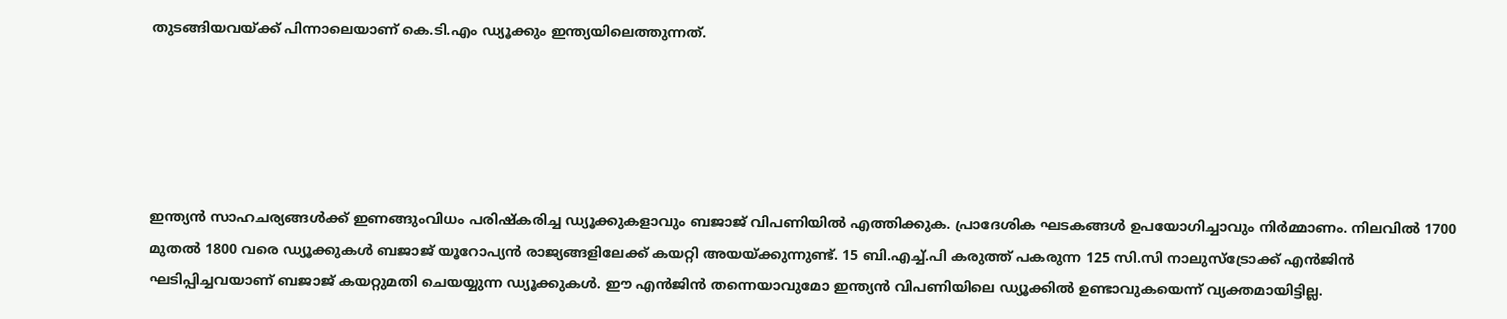തുടങ്ങിയവയ്ക്ക് പിന്നാലെയാണ് കെ.ടി.എം ഡ്യൂക്കും ഇന്ത്യയിലെത്തുന്നത്.





ഇന്ത്യന്‍ സാഹചര്യങ്ങള്‍ക്ക് ഇണങ്ങുംവിധം പരിഷ്‌കരിച്ച ഡ്യൂക്കുകളാവും ബജാജ് വിപണിയില്‍ എത്തിക്കുക. പ്രാദേശിക ഘടകങ്ങള്‍ ഉപയോഗിച്ചാവും നിര്‍മ്മാണം. നിലവില്‍ 1700 മുതല്‍ 1800 വരെ ഡ്യൂക്കുകള്‍ ബജാജ് യൂറോപ്യന്‍ രാജ്യങ്ങളിലേക്ക് കയറ്റി അയയ്ക്കുന്നുണ്ട്. 15 ബി.എച്ച്.പി കരുത്ത് പകരുന്ന 125 സി.സി നാലുസ്‌ട്രോക്ക് എന്‍ജിന്‍ ഘടിപ്പിച്ചവയാണ് ബജാജ് കയറ്റുമതി ചെയയ്യുന്ന ഡ്യൂക്കുകള്‍. ഈ എന്‍ജിന്‍ തന്നെയാവുമോ ഇന്ത്യന്‍ വിപണിയിലെ ഡ്യൂക്കില്‍ ഉണ്ടാവുകയെന്ന് വ്യക്തമായിട്ടില്ല.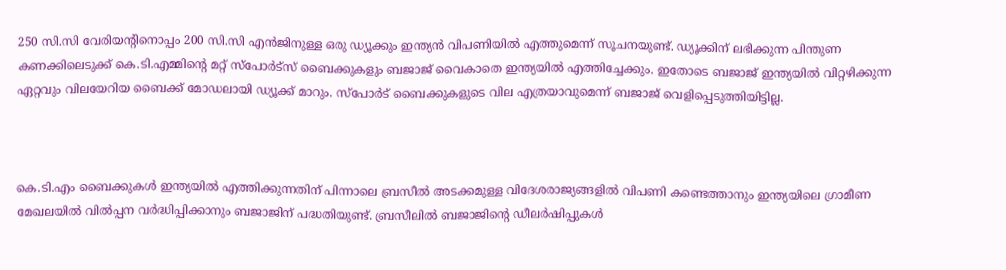250 സി.സി വേരിയന്റിനൊപ്പം 200 സി.സി എന്‍ജിനുള്ള ഒരു ഡ്യൂക്കും ഇന്ത്യന്‍ വിപണിയില്‍ എത്തുമെന്ന് സൂചനയുണ്ട്. ഡ്യൂക്കിന് ലഭിക്കുന്ന പിന്തുണ കണക്കിലെടുക്ക് കെ.ടി.എമ്മിന്റെ മറ്റ് സ്‌പോര്‍ട്‌സ് ബൈക്കുകളും ബജാജ് വൈകാതെ ഇന്ത്യയില്‍ എത്തിച്ചേക്കും. ഇതോടെ ബജാജ് ഇന്ത്യയില്‍ വിറ്റഴിക്കുന്ന ഏറ്റവും വിലയേറിയ ബൈക്ക് മോഡലായി ഡ്യൂക്ക് മാറും. സ്‌പോര്‍ട് ബൈക്കുകളുടെ വില എത്രയാവുമെന്ന് ബജാജ് വെളിപ്പെടുത്തിയിട്ടില്ല.



കെ.ടി.എം ബൈക്കുകള്‍ ഇന്ത്യയില്‍ എത്തിക്കുന്നതിന് പിന്നാലെ ബ്രസീല്‍ അടക്കമുള്ള വിദേശരാജ്യങ്ങളില്‍ വിപണി കണ്ടെത്താനും ഇന്ത്യയിലെ ഗ്രാമീണ മേഖലയില്‍ വില്‍പ്പന വര്‍ദ്ധിപ്പിക്കാനും ബജാജിന് പദ്ധതിയുണ്ട്. ബ്രസീലില്‍ ബജാജിന്റെ ഡീലര്‍ഷിപ്പുകള്‍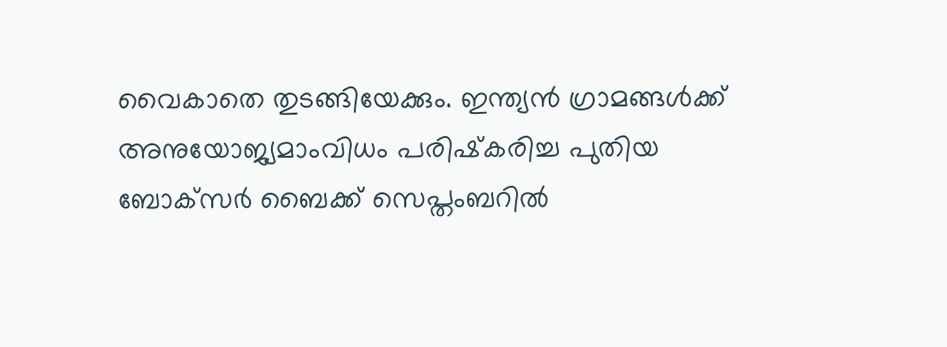വൈകാതെ തുടങ്ങിയേക്കും. ഇന്ത്യന്‍ ഗ്രാമങ്ങള്‍ക്ക് അനുയോജ്യമാംവിധം പരിഷ്‌കരിച്ച പുതിയ ബോക്‌സര്‍ ബൈക്ക് സെപ്തംബറില്‍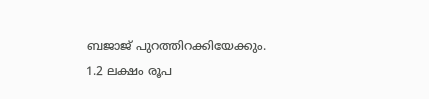ബജാജ് പുറത്തിറക്കിയേക്കും. 1.2 ലക്ഷം രൂപ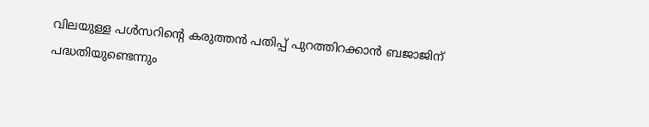വിലയുള്ള പള്‍സറിന്റെ കരുത്തന്‍ പതിപ്പ് പുറത്തിറക്കാന്‍ ബജാജിന് പദ്ധതിയുണ്ടെന്നും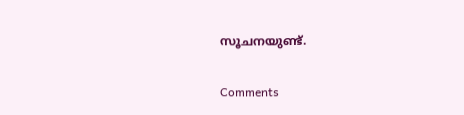സൂചനയുണ്ട്.

Comments